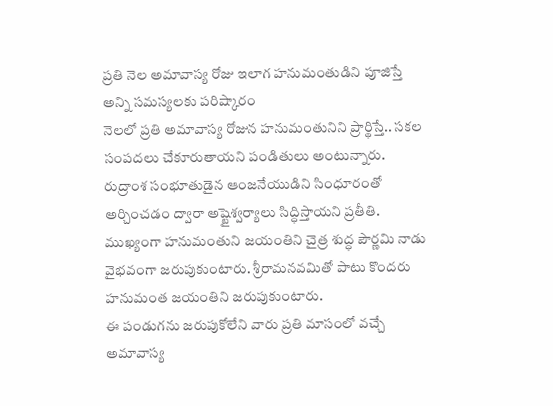ప్రతి నెల అమావాస్య రోజు ఇలాగ హనుమంతుడిని పూజిస్తే అన్ని సమస్యలకు పరిష్కారం
నెలలో ప్రతి అమావాస్య రోజున హనుమంతునిని ప్రార్థిస్తే.. సకల సంపదలు చేకూరుతాయని పండితులు అంటున్నారు. రుద్రాంశ సంభూతుడైన ఆంజనేయుడిని సింధూరంతో అర్చించడం ద్వారా అష్టైశ్వర్యాలు సిద్ధిస్తాయని ప్రతీతి. ముఖ్యంగా హనుమంతుని జయంతిని చైత్ర శుద్ధ పౌర్ణమి నాడు వైభవంగా జరుపుకుంటారు. శ్రీరామనవమితో పాటు కొందరు హనుమంత జయంతిని జరుపుకుంటారు.
ఈ పండుగను జరుపుకోలేని వారు ప్రతి మాసంలో వచ్చే అమావాస్య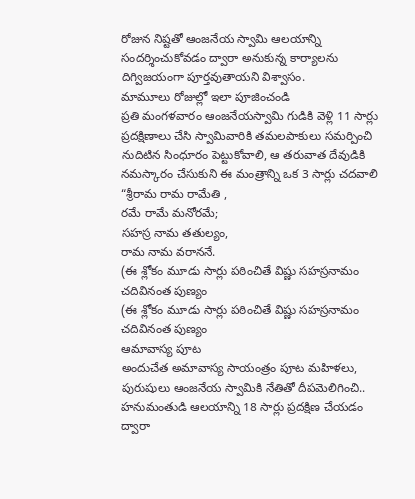రోజున నిష్టతో ఆంజనేయ స్వామి ఆలయాన్ని సందర్శించుకోవడం ద్వారా అనుకున్న కార్యాలను దిగ్విజయంగా పూర్తవుతాయని విశ్వాసం.
మామూలు రోజుల్లో ఇలా పూజించండి
ప్రతి మంగళవారం ఆంజనేయస్వామి గుడికి వెళ్లి 11 సార్లు ప్రదక్షిణాలు చేసి స్వామివారికి తమలపాకులు సమర్పించి నుదిటిన సింధూరం పెట్టుకోవాలి, ఆ తరువాత దేవుడికి నమస్కారం చేసుకుని ఈ మంత్రాన్ని ఒక 3 సార్లు చదవాలి “శ్రీరామ రామ రామేతి ,
రమే రామే మనోరమే;
సహస్ర నామ తతుల్యం,
రామ నామ వరాననే.
(ఈ శ్లోకం మూడు సార్లు పఠించితే విష్ణు సహస్రనామం చదివినంత పుణ్యం
(ఈ శ్లోకం మూడు సార్లు పఠించితే విష్ణు సహస్రనామం చదివినంత పుణ్యం
ఆమావాస్య పూట
అందుచేత అమావాస్య సాయంత్రం పూట మహిళలు, పురుషులు ఆంజనేయ స్వామికి నేతితో దీపమెలిగించి.. హనుమంతుడి ఆలయాన్ని 18 సార్లు ప్రదక్షిణ చేయడం ద్వారా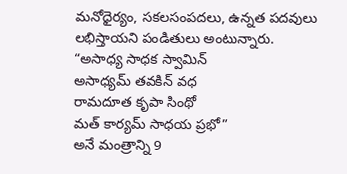మనోధైర్యం, సకలసంపదలు, ఉన్నత పదవులు లభిస్తాయని పండితులు అంటున్నారు.
“అసాధ్య సాధక స్వామిన్
అసాధ్యమ్ తవకిన్ వధ
రామదూత కృపా సింథో
మత్ కార్యమ్ సాధయ ప్రభో”
అనే మంత్రాన్ని 9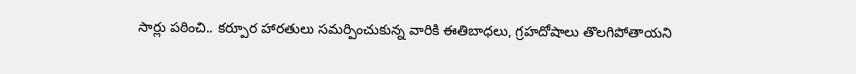సార్లు పఠించి.. కర్పూర హారతులు సమర్పించుకున్న వారికి ఈతిబాధలు, గ్రహదోషాలు తొలగిపోతాయని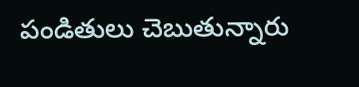పండితులు చెబుతున్నారు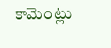కామెంట్లు